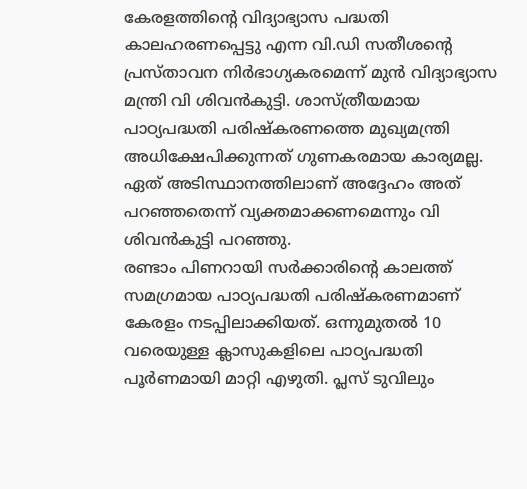കേരളത്തിന്റെ വിദ്യാഭ്യാസ പദ്ധതി കാലഹരണപ്പെട്ടു എന്ന വി.ഡി സതീശന്റെ പ്രസ്താവന നിർഭാഗ്യകരമെന്ന് മുൻ വിദ്യാഭ്യാസ മന്ത്രി വി ശിവൻകുട്ടി. ശാസ്ത്രീയമായ പാഠ്യപദ്ധതി പരിഷ്കരണത്തെ മുഖ്യമന്ത്രി അധിക്ഷേപിക്കുന്നത് ഗുണകരമായ കാര്യമല്ല. ഏത് അടിസ്ഥാനത്തിലാണ് അദ്ദേഹം അത് പറഞ്ഞതെന്ന് വ്യക്തമാക്കണമെന്നും വി ശിവൻകുട്ടി പറഞ്ഞു.
രണ്ടാം പിണറായി സർക്കാരിന്റെ കാലത്ത് സമഗ്രമായ പാഠ്യപദ്ധതി പരിഷ്കരണമാണ് കേരളം നടപ്പിലാക്കിയത്. ഒന്നുമുതൽ 10 വരെയുള്ള ക്ലാസുകളിലെ പാഠ്യപദ്ധതി പൂർണമായി മാറ്റി എഴുതി. പ്ലസ് ടുവിലും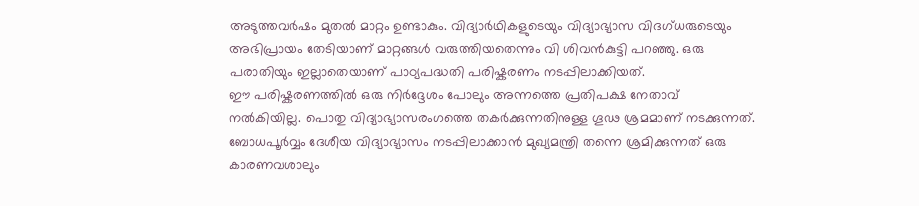അടുത്തവർഷം മുതൽ മാറ്റം ഉണ്ടാകും. വിദ്യാർഥികളുടെയും വിദ്യാഭ്യാസ വിദഗ്ധരുടെയും അഭിപ്രായം തേടിയാണ് മാറ്റങ്ങൾ വരുത്തിയതെന്നും വി ശിവൻകുട്ടി പറഞ്ഞു. ഒരു പരാതിയും ഇല്ലാതെയാണ് പാഠ്യപദ്ധതി പരിഷ്കരണം നടപ്പിലാക്കിയത്.
ഈ പരിഷ്കരണത്തിൽ ഒരു നിർദ്ദേശം പോലും അന്നത്തെ പ്രതിപക്ഷ നേതാവ് നൽകിയില്ല. പൊതു വിദ്യാഭ്യാസരംഗത്തെ തകർക്കുന്നതിനുള്ള ഗൂഢ ശ്രമമാണ് നടക്കുന്നത്. ബോധപൂർവ്വം ദേശീയ വിദ്യാഭ്യാസം നടപ്പിലാക്കാൻ മുഖ്യമന്ത്രി തന്നെ ശ്രമിക്കുന്നത് ഒരു കാരണവശാലും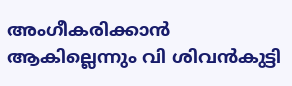അംഗീകരിക്കാൻ ആകില്ലെന്നും വി ശിവൻകുട്ടി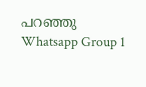പറഞ്ഞു
Whatsapp Group 1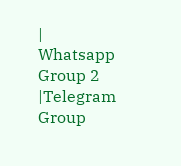| Whatsapp Group 2 |Telegram Group